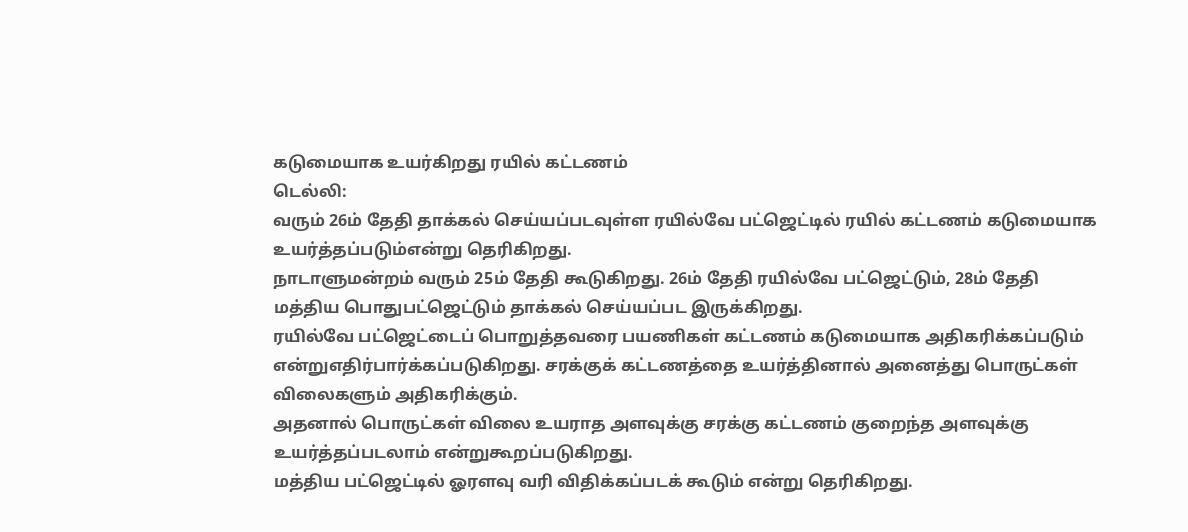கடுமையாக உயர்கிறது ரயில் கட்டணம்
டெல்லி:
வரும் 26ம் தேதி தாக்கல் செய்யப்படவுள்ள ரயில்வே பட்ஜெட்டில் ரயில் கட்டணம் கடுமையாக உயர்த்தப்படும்என்று தெரிகிறது.
நாடாளுமன்றம் வரும் 25ம் தேதி கூடுகிறது. 26ம் தேதி ரயில்வே பட்ஜெட்டும், 28ம் தேதி மத்திய பொதுபட்ஜெட்டும் தாக்கல் செய்யப்பட இருக்கிறது.
ரயில்வே பட்ஜெட்டைப் பொறுத்தவரை பயணிகள் கட்டணம் கடுமையாக அதிகரிக்கப்படும் என்றுஎதிர்பார்க்கப்படுகிறது. சரக்குக் கட்டணத்தை உயர்த்தினால் அனைத்து பொருட்கள் விலைகளும் அதிகரிக்கும்.
அதனால் பொருட்கள் விலை உயராத அளவுக்கு சரக்கு கட்டணம் குறைந்த அளவுக்கு உயர்த்தப்படலாம் என்றுகூறப்படுகிறது.
மத்திய பட்ஜெட்டில் ஓரளவு வரி விதிக்கப்படக் கூடும் என்று தெரிகிறது.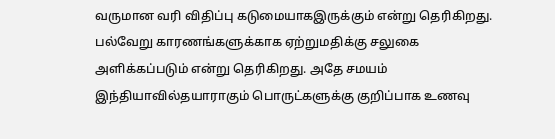வருமான வரி விதிப்பு கடுமையாகஇருக்கும் என்று தெரிகிறது.
பல்வேறு காரணங்களுக்காக ஏற்றுமதிக்கு சலுகை அளிக்கப்படும் என்று தெரிகிறது. அதே சமயம் இந்தியாவில்தயாராகும் பொருட்களுக்கு குறிப்பாக உணவு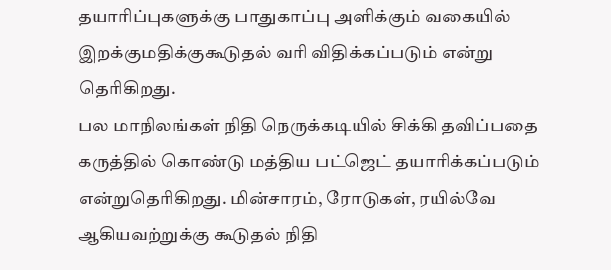தயாரிப்புகளுக்கு பாதுகாப்பு அளிக்கும் வகையில் இறக்குமதிக்குகூடுதல் வரி விதிக்கப்படும் என்று தெரிகிறது.
பல மாநிலங்கள் நிதி நெருக்கடியில் சிக்கி தவிப்பதை கருத்தில் கொண்டு மத்திய பட்ஜெட் தயாரிக்கப்படும் என்றுதெரிகிறது. மின்சாரம், ரோடுகள், ரயில்வே ஆகியவற்றுக்கு கூடுதல் நிதி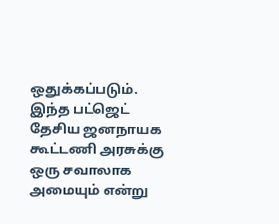ஒதுக்கப்படும்.
இந்த பட்ஜெட் தேசிய ஜனநாயக கூட்டணி அரசுக்கு ஒரு சவாலாக அமையும் என்று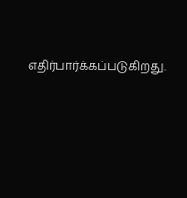எதிர்பார்க்கப்படுகிறது.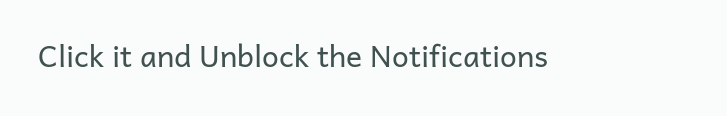Click it and Unblock the Notifications